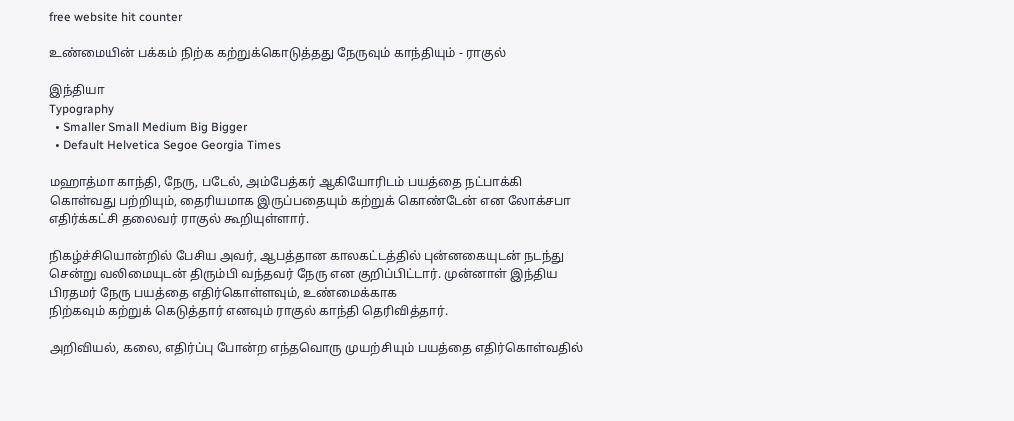free website hit counter

உண்மையின் பக்கம் நிற்க கற்றுக்கொடுத்தது நேருவும் காந்தியும் - ராகுல்

இந்தியா
Typography
  • Smaller Small Medium Big Bigger
  • Default Helvetica Segoe Georgia Times

மஹாத்மா காந்தி, நேரு, படேல், அம்பேத்கர் ஆகியோரிடம் பயத்தை நட்பாக்கி கொள்வது பற்றியும், தைரியமாக இருப்பதையும் கற்றுக் கொண்டேன் என லோக்சபா எதிர்க்கட்சி தலைவர் ராகுல் கூறியுள்ளார்.

நிகழ்ச்சியொன்றில் பேசிய அவர், ஆபத்தான காலகட்டத்தில் புன்னகையுடன் நடந்து சென்று வலிமையுடன் திரும்பி வந்தவர் நேரு என குறிப்பிட்டார். முன்னாள் இந்திய பிரதமர் நேரு பயத்தை எதிர்கொள்ளவும், உண்மைக்காக
நிற்கவும் கற்றுக் கெடுத்தார் எனவும் ராகுல் காந்தி தெரிவித்தார்.

அறிவியல், கலை, எதிர்ப்பு போன்ற எந்தவொரு முயற்சியும் பயத்தை எதிர்கொள்வதில்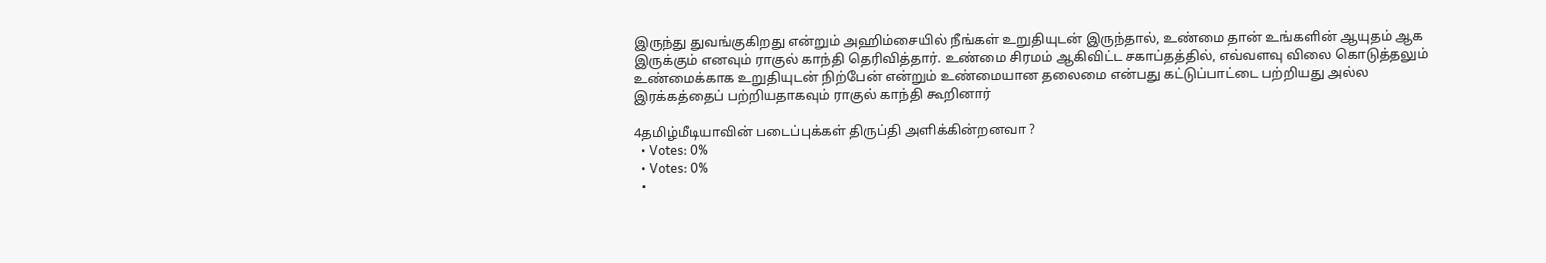இருந்து துவங்குகிறது என்றும் அஹிம்சையில் நீங்கள் உறுதியுடன் இருந்தால், உண்மை தான் உங்களின் ஆயுதம் ஆக இருக்கும் எனவும் ராகுல் காந்தி தெரிவித்தார். உண்மை சிரமம் ஆகிவிட்ட சகாப்தத்தில், எவ்வளவு விலை கொடுத்தலும் உண்மைக்காக உறுதியுடன் நிற்பேன் என்றும் உண்மையான தலைமை என்பது கட்டுப்பாட்டை பற்றியது அல்ல இரக்கத்தைப் பற்றியதாகவும் ராகுல் காந்தி கூறினார்

4தமிழ்மீடியாவின் படைப்புக்கள் திருப்தி அளிக்கின்றனவா ?
  • Votes: 0%
  • Votes: 0%
  •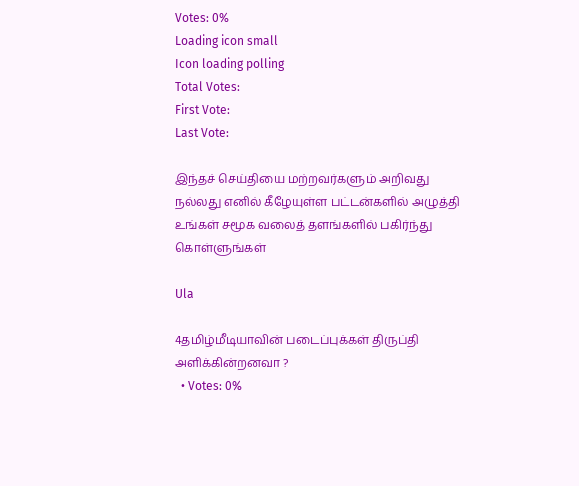Votes: 0%
Loading icon small
Icon loading polling
Total Votes:
First Vote:
Last Vote:

இந்தச் செய்தியை மற்றவர்களும் அறிவது நல்லது எனில் கீழேயுள்ள பட்டன்களில் அழுத்தி உங்கள் சமூக வலைத் தளங்களில் பகிர்ந்து கொள்ளுங்கள்

Ula

4தமிழ்மீடியாவின் படைப்புக்கள் திருப்தி அளிக்கின்றனவா ?
  • Votes: 0%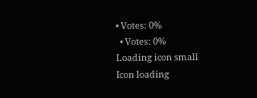• Votes: 0%
  • Votes: 0%
Loading icon small
Icon loading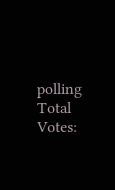polling
Total Votes: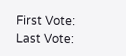First Vote:
Last Vote: